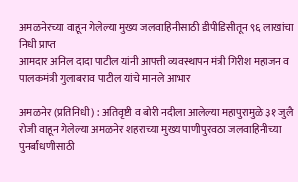अमळनेरच्या वाहून गेलेल्या मुख्य जलवाहिनीसाठी डीपीडिसीतून ९६ लाखांचा निधी प्राप्त
आमदार अनिल दादा पाटील यांनी आपत्ती व्यवस्थापन मंत्री गिरीश महाजन व पालकमंत्री गुलाबराव पाटील यांचे मानले आभार

अमळनेर (प्रतिनिधी) : अतिवृष्टी व बोरी नदीला आलेल्या महापुरामुळे ३१ जुलै रोजी वाहून गेलेल्या अमळनेर शहराच्या मुख्य पाणीपुरवठा जलवाहिनीच्या पुनर्बांधणीसाठी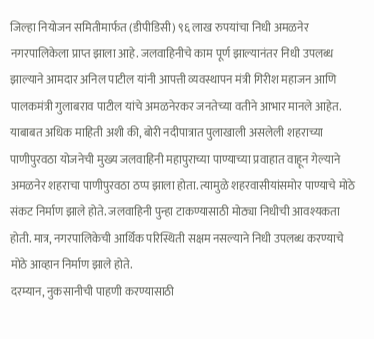जिल्हा नियोजन समितीमार्फत (डीपीडिसी) ९६ लाख रुपयांचा निधी अमळनेर नगरपालिकेला प्राप्त झाला आहे. जलवाहिनीचे काम पूर्ण झाल्यानंतर निधी उपलब्ध झाल्याने आमदार अनिल पाटील यांनी आपत्ती व्यवस्थापन मंत्री गिरीश महाजन आणि पालकमंत्री गुलाबराव पाटील यांचे अमळनेरकर जनतेच्या वतीने आभार मानले आहेत.
याबाबत अधिक माहिती अशी की, बोरी नदीपात्रात पुलाखाली असलेली शहराच्या पाणीपुरवठा योजनेची मुख्य जलवाहिनी महापुराच्या पाण्याच्या प्रवाहात वाहून गेल्याने अमळनेर शहराचा पाणीपुरवठा ठप्प झाला होता. त्यामुळे शहरवासीयांसमोर पाण्याचे मोठे संकट निर्माण झाले होते. जलवाहिनी पुन्हा टाकण्यासाठी मोठ्या निधीची आवश्यकता होती. मात्र, नगरपालिकेची आर्थिक परिस्थिती सक्षम नसल्याने निधी उपलब्ध करण्याचे मोठे आव्हान निर्माण झाले होते.
दरम्यान, नुकसानीची पाहणी करण्यासाठी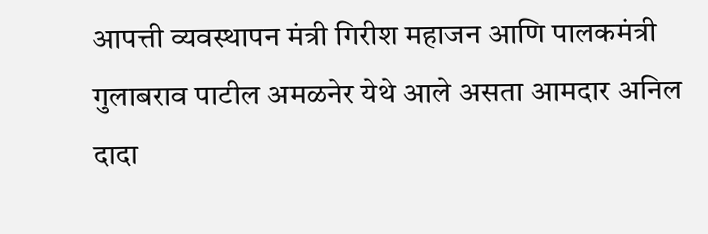आपत्ती व्यवस्थापन मंत्री गिरीश महाजन आणि पालकमंत्री गुलाबराव पाटील अमळनेर येथे आले असता आमदार अनिल दादा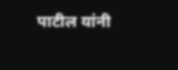पाटील यांनी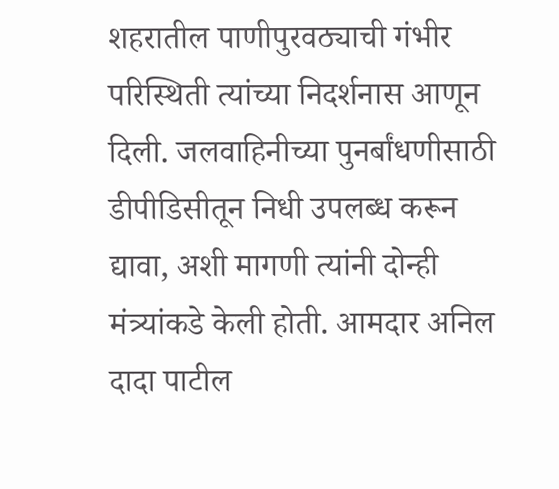शहरातील पाणीपुरवठ्याची गंभीर परिस्थिती त्यांच्या निदर्शनास आणून दिली. जलवाहिनीच्या पुनर्बांधणीसाठी डीपीडिसीतून निधी उपलब्ध करून द्यावा, अशी मागणी त्यांनी दोन्ही मंत्र्यांकडे केली होती. आमदार अनिल दादा पाटील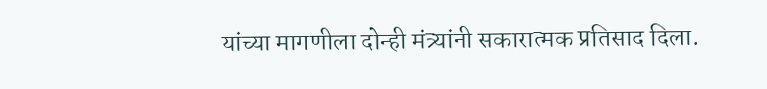यांच्या मागणीला दोन्ही मंत्र्यांनी सकारात्मक प्रतिसाद दिला.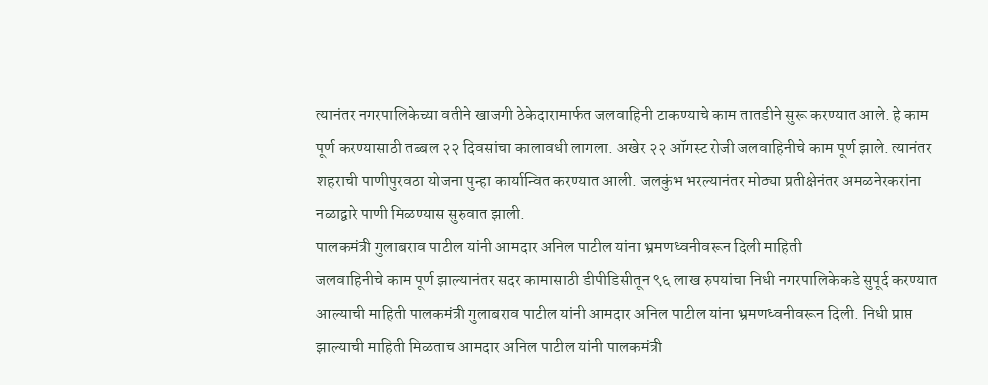त्यानंतर नगरपालिकेच्या वतीने खाजगी ठेकेदारामार्फत जलवाहिनी टाकण्याचे काम तातडीने सुरू करण्यात आले. हे काम पूर्ण करण्यासाठी तब्बल २२ दिवसांचा कालावधी लागला. अखेर २२ ऑगस्ट रोजी जलवाहिनीचे काम पूर्ण झाले. त्यानंतर शहराची पाणीपुरवठा योजना पुन्हा कार्यान्वित करण्यात आली. जलकुंभ भरल्यानंतर मोठ्या प्रतीक्षेनंतर अमळनेरकरांना नळाद्वारे पाणी मिळण्यास सुरुवात झाली.
पालकमंत्री गुलाबराव पाटील यांनी आमदार अनिल पाटील यांना भ्रमणध्वनीवरून दिली माहिती
जलवाहिनीचे काम पूर्ण झाल्यानंतर सदर कामासाठी डीपीडिसीतून ९६ लाख रुपयांचा निधी नगरपालिकेकडे सुपूर्द करण्यात आल्याची माहिती पालकमंत्री गुलाबराव पाटील यांनी आमदार अनिल पाटील यांना भ्रमणध्वनीवरून दिली. निधी प्राप्त झाल्याची माहिती मिळताच आमदार अनिल पाटील यांनी पालकमंत्री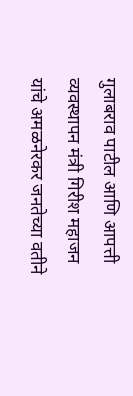गुलाबराव पाटील आणि आपत्ती व्यवस्थापन मंत्री गिरीश महाजन यांचे अमळनेरकर जनतेच्या वतीने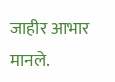जाहीर आभार मानले.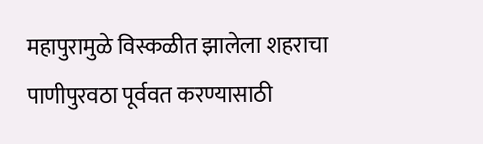महापुरामुळे विस्कळीत झालेला शहराचा पाणीपुरवठा पूर्ववत करण्यासाठी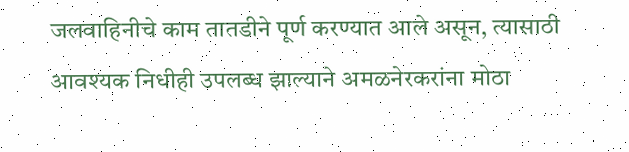जलवाहिनीचे काम तातडीने पूर्ण करण्यात आले असून, त्यासाठी आवश्यक निधीही उपलब्ध झाल्याने अमळनेरकरांना मोठा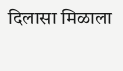दिलासा मिळाला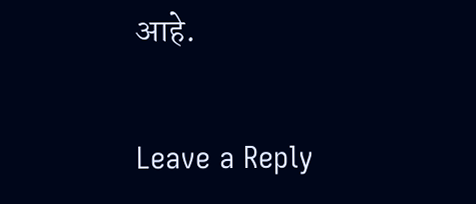आहे.

Leave a Reply